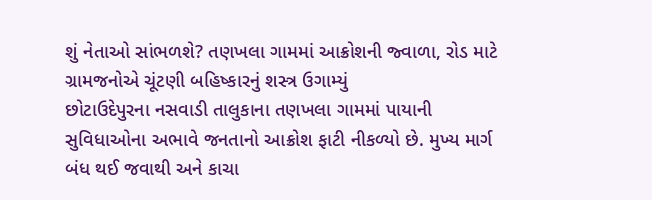શું નેતાઓ સાંભળશે? તણખલા ગામમાં આક્રોશની જ્વાળા, રોડ માટે ગ્રામજનોએ ચૂંટણી બહિષ્કારનું શસ્ત્ર ઉગામ્યું
છોટાઉદેપુરના નસવાડી તાલુકાના તણખલા ગામમાં પાયાની સુવિધાઓના અભાવે જનતાનો આક્રોશ ફાટી નીકળ્યો છે. મુખ્ય માર્ગ બંધ થઈ જવાથી અને કાચા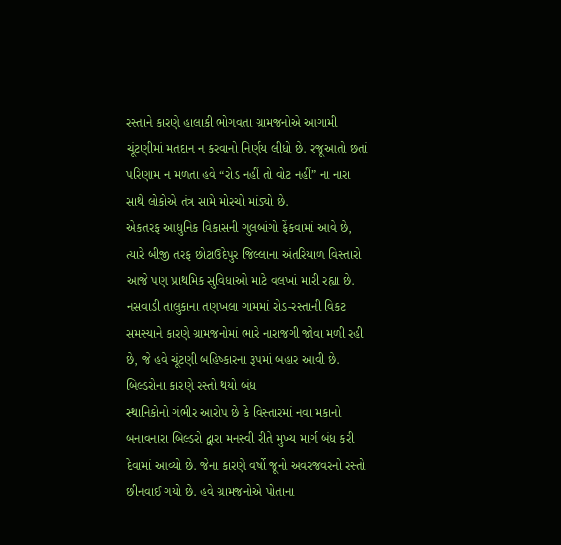રસ્તાને કારણે હાલાકી ભોગવતા ગ્રામજનોએ આગામી ચૂંટણીમાં મતદાન ન કરવાનો નિર્ણય લીધો છે. રજૂઆતો છતાં પરિણામ ન મળતા હવે “રોડ નહીં તો વોટ નહીં” ના નારા સાથે લોકોએ તંત્ર સામે મોરચો માંડ્યો છે.
એકતરફ આધુનિક વિકાસની ગુલબાંગો ફેંકવામાં આવે છે, ત્યારે બીજી તરફ છોટાઉદેપુર જિલ્લાના અંતરિયાળ વિસ્તારો આજે પણ પ્રાથમિક સુવિધાઓ માટે વલખાં મારી રહ્યા છે. નસવાડી તાલુકાના તણખલા ગામમાં રોડ-રસ્તાની વિકટ સમસ્યાને કારણે ગ્રામજનોમાં ભારે નારાજગી જોવા મળી રહી છે, જે હવે ચૂંટણી બહિષ્કારના રૂપમાં બહાર આવી છે.
બિલ્ડરોના કારણે રસ્તો થયો બંધ
સ્થાનિકોનો ગંભીર આરોપ છે કે વિસ્તારમાં નવા મકાનો બનાવનારા બિલ્ડરો દ્વારા મનસ્વી રીતે મુખ્ય માર્ગ બંધ કરી દેવામાં આવ્યો છે. જેના કારણે વર્ષો જૂનો અવરજવરનો રસ્તો છીનવાઈ ગયો છે. હવે ગ્રામજનોએ પોતાના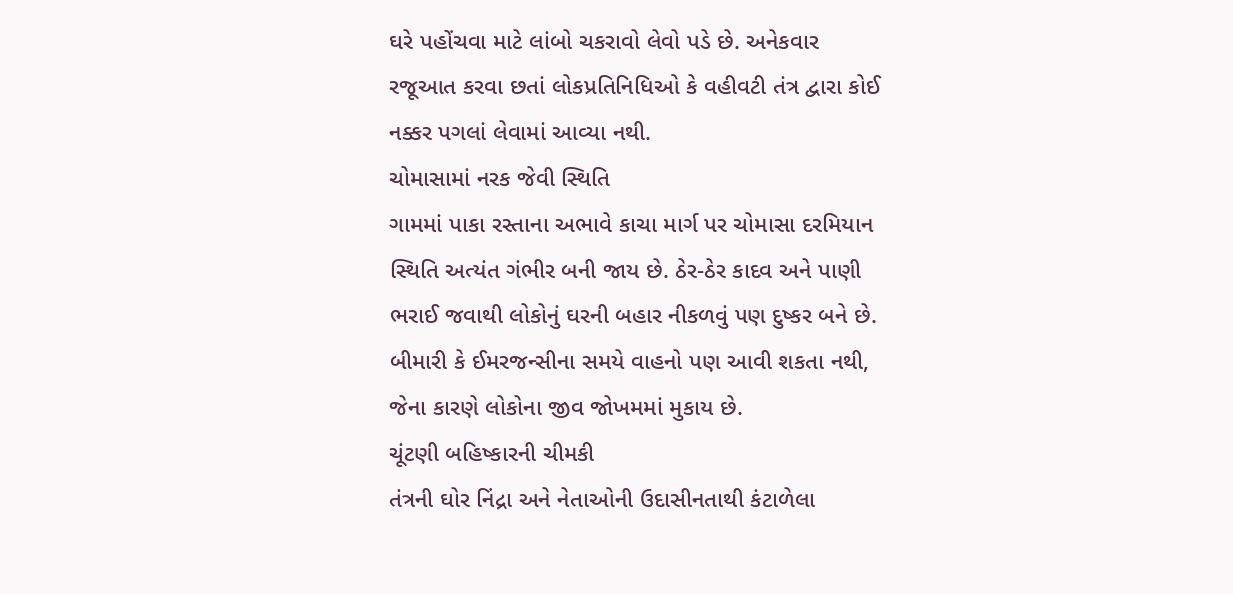ઘરે પહોંચવા માટે લાંબો ચકરાવો લેવો પડે છે. અનેકવાર રજૂઆત કરવા છતાં લોકપ્રતિનિધિઓ કે વહીવટી તંત્ર દ્વારા કોઈ નક્કર પગલાં લેવામાં આવ્યા નથી.
ચોમાસામાં નરક જેવી સ્થિતિ
ગામમાં પાકા રસ્તાના અભાવે કાચા માર્ગ પર ચોમાસા દરમિયાન સ્થિતિ અત્યંત ગંભીર બની જાય છે. ઠેર-ઠેર કાદવ અને પાણી ભરાઈ જવાથી લોકોનું ઘરની બહાર નીકળવું પણ દુષ્કર બને છે. બીમારી કે ઈમરજન્સીના સમયે વાહનો પણ આવી શકતા નથી, જેના કારણે લોકોના જીવ જોખમમાં મુકાય છે.
ચૂંટણી બહિષ્કારની ચીમકી
તંત્રની ઘોર નિંદ્રા અને નેતાઓની ઉદાસીનતાથી કંટાળેલા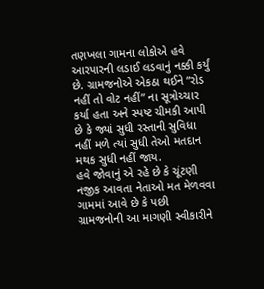તણખલા ગામના લોકોએ હવે આરપારની લડાઈ લડવાનું નક્કી કર્યું છે. ગ્રામજનોએ એકઠા થઈને “રોડ નહીં તો વોટ નહીં” ના સૂત્રોચ્ચાર કર્યા હતા અને સ્પષ્ટ ચીમકી આપી છે કે જ્યાં સુધી રસ્તાની સુવિધા નહીં મળે ત્યાં સુધી તેઓ મતદાન મથક સુધી નહીં જાય.
હવે જોવાનું એ રહે છે કે ચૂંટણી નજીક આવતા નેતાઓ મત મેળવવા ગામમાં આવે છે કે પછી ગ્રામજનોની આ માગણી સ્વીકારીને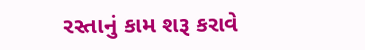રસ્તાનું કામ શરૂ કરાવે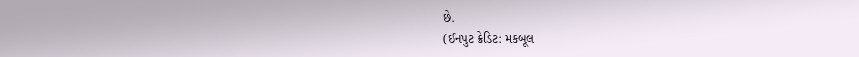છે.
(ઈનપુટ ક્રેડિટ: મકબૂલ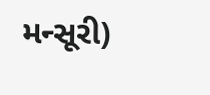મન્સૂરી)